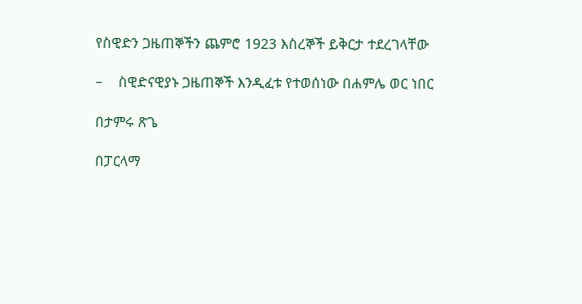የስዊድን ጋዜጠኞችን ጨምሮ 1923 እስረኞች ይቅርታ ተደረገላቸው

–    ስዊድናዊያኑ ጋዜጠኞች እንዲፈቱ የተወሰነው በሐምሌ ወር ነበር

በታምሩ ጽጌ

በፓርላማ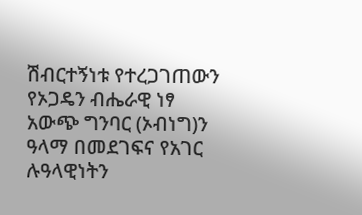ሽብርተኝነቱ የተረጋገጠውን የኦጋዴን ብሔራዊ ነፃ አውጭ ግንባር (ኦብነግ)ን ዓላማ በመደገፍና የአገር ሉዓላዊነትን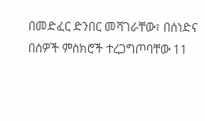በመድፈር ድንበር መሻገራቸው፣ በሰነድና በሰዎች ምስክሮች ተረጋግጦባቸው 11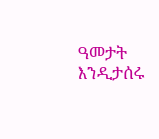ዓመታት እንዲታሰሩ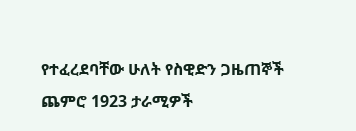የተፈረደባቸው ሁለት የስዊድን ጋዜጠኞች ጨምሮ 1923 ታራሚዎች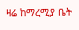ዛሬ ከማረሚያ ቤት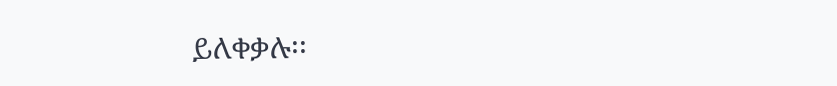ይለቀቃሉ፡፡